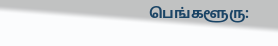பெங்களூரு: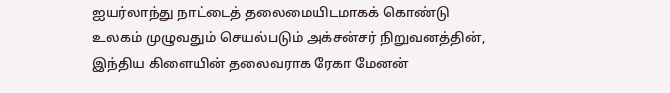ஐயர்லாந்து நாட்டைத் தலைமையிடமாகக் கொண்டு உலகம் முழுவதும் செயல்படும் அக்சன்சர் நிறுவனத்தின், இந்திய கிளையின் தலைவராக ரேகா மேனன்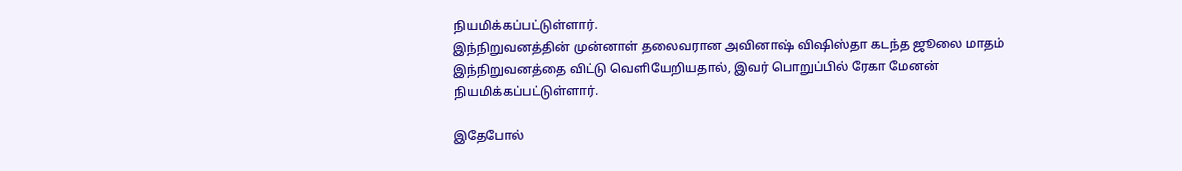நியமிக்கப்பட்டுள்ளார்.
இந்நிறுவனத்தின் முன்னாள் தலைவரான அவினாஷ் விஷிஸ்தா கடந்த ஜூலை மாதம் இந்நிறுவனத்தை விட்டு வெளியேறியதால், இவர் பொறுப்பில் ரேகா மேனன் நியமிக்கப்பட்டுள்ளார்.

இதேபோல்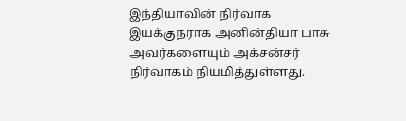இந்தியாவின் நிர்வாக இயக்குநராக அனின்தியா பாசு அவர்களையும் அக்சன்சர் நிர்வாகம் நியமித்துள்ளது.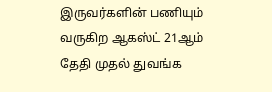இருவர்களின் பணியும் வருகிற ஆகஸ்ட் 21ஆம் தேதி முதல் துவங்க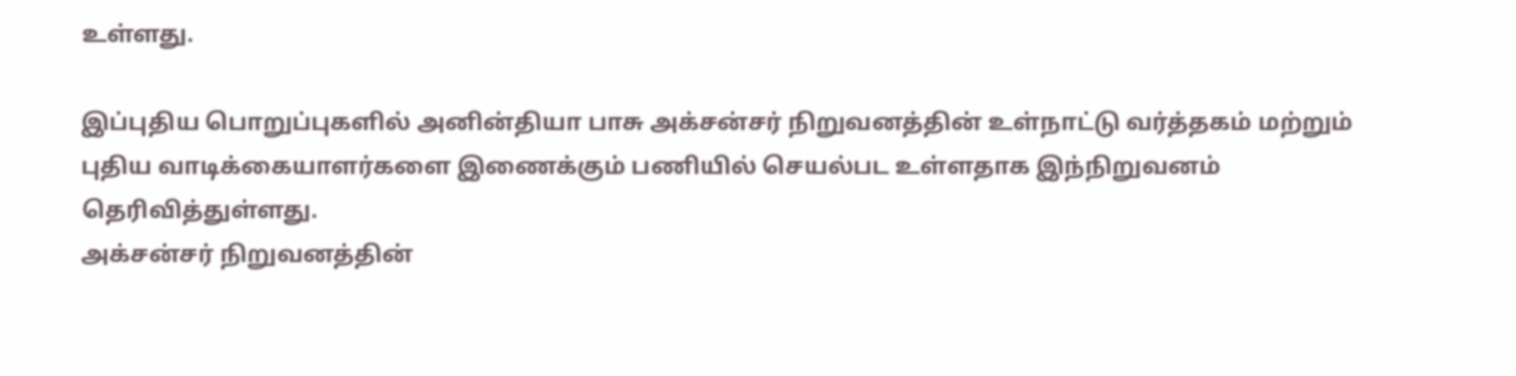உள்ளது.

இப்புதிய பொறுப்புகளில் அனின்தியா பாசு அக்சன்சர் நிறுவனத்தின் உள்நாட்டு வர்த்தகம் மற்றும் புதிய வாடிக்கையாளர்களை இணைக்கும் பணியில் செயல்பட உள்ளதாக இந்நிறுவனம் தெரிவித்துள்ளது.
அக்சன்சர் நிறுவனத்தின்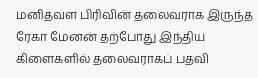மனிதவள பிரிவின் தலைவராக இருந்த ரேகா மேனன் தற்போது இந்திய கிளைகளில் தலைவராகப் பதவி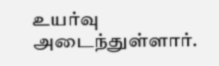உயர்வு அடைந்துள்ளார்.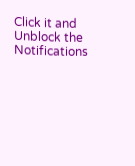Click it and Unblock the Notifications